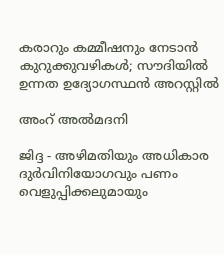കരാറും കമ്മീഷനും നേടാന്‍ കുറുക്കുവഴികള്‍; സൗദിയില്‍ ഉന്നത ഉദ്യോഗസ്ഥന്‍ അറസ്റ്റില്‍

അംറ് അല്‍മദനി

ജിദ്ദ - അഴിമതിയും അധികാര ദുര്‍വിനിയോഗവും പണം വെളുപ്പിക്കലുമായും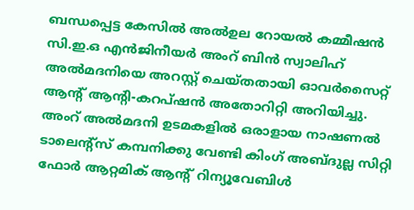ബന്ധപ്പെട്ട കേസില്‍ അല്‍ഉല റോയല്‍ കമ്മീഷന്‍ സി.ഇ.ഒ എന്‍ജിനീയര്‍ അംറ് ബിന്‍ സ്വാലിഹ് അല്‍മദനിയെ അറസ്റ്റ് ചെയ്തതായി ഓവര്‍സൈറ്റ് ആന്റ് ആന്റി-കറപ്ഷന്‍ അതോറിറ്റി അറിയിച്ചു.
അംറ് അല്‍മദനി ഉടമകളില്‍ ഒരാളായ നാഷണല്‍ ടാലെന്റ്‌സ് കമ്പനിക്കു വേണ്ടി കിംഗ് അബ്ദുല്ല സിറ്റി ഫോര്‍ ആറ്റമിക് ആന്റ് റിന്യൂവേബിള്‍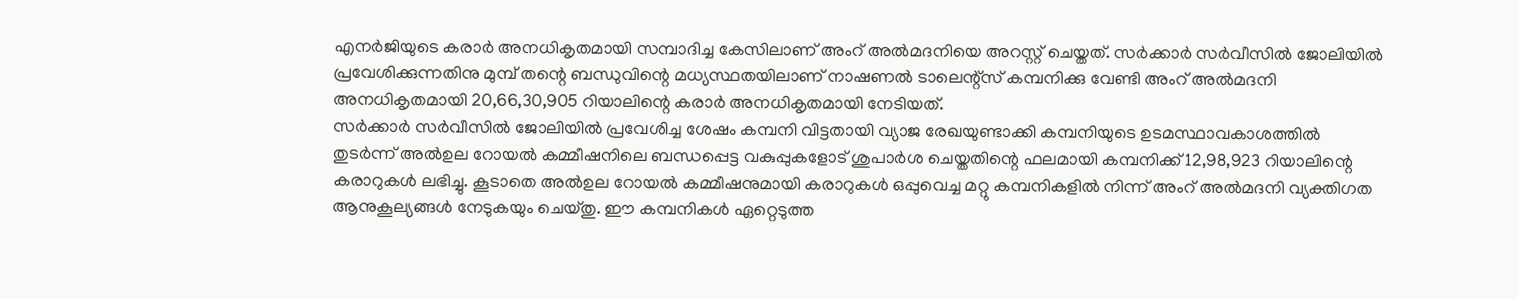എനര്‍ജിയുടെ കരാര്‍ അനധികൃതമായി സമ്പാദിച്ച കേസിലാണ് അംറ് അല്‍മദനിയെ അറസ്റ്റ് ചെയ്തത്. സര്‍ക്കാര്‍ സര്‍വീസില്‍ ജോലിയില്‍ പ്രവേശിക്കുന്നതിനു മുമ്പ് തന്റെ ബന്ധുവിന്റെ മധ്യസ്ഥതയിലാണ് നാഷണല്‍ ടാലെന്റ്‌സ് കമ്പനിക്കു വേണ്ടി അംറ് അല്‍മദനി അനധികൃതമായി 20,66,30,905 റിയാലിന്റെ കരാര്‍ അനധികൃതമായി നേടിയത്.
സര്‍ക്കാര്‍ സര്‍വീസില്‍ ജോലിയില്‍ പ്രവേശിച്ച ശേഷം കമ്പനി വിട്ടതായി വ്യാജ രേഖയുണ്ടാക്കി കമ്പനിയുടെ ഉടമസ്ഥാവകാശത്തില്‍ തുടര്‍ന്ന് അല്‍ഉല റോയല്‍ കമ്മീഷനിലെ ബന്ധപ്പെട്ട വകുപ്പുകളോട് ശുപാര്‍ശ ചെയ്തതിന്റെ ഫലമായി കമ്പനിക്ക് 12,98,923 റിയാലിന്റെ കരാറുകള്‍ ലഭിച്ചു. കൂടാതെ അല്‍ഉല റോയല്‍ കമ്മീഷനുമായി കരാറുകള്‍ ഒപ്പുവെച്ച മറ്റു കമ്പനികളില്‍ നിന്ന് അംറ് അല്‍മദനി വ്യക്തിഗത ആനുകൂല്യങ്ങള്‍ നേടുകയും ചെയ്തു. ഈ കമ്പനികള്‍ ഏറ്റെടുത്ത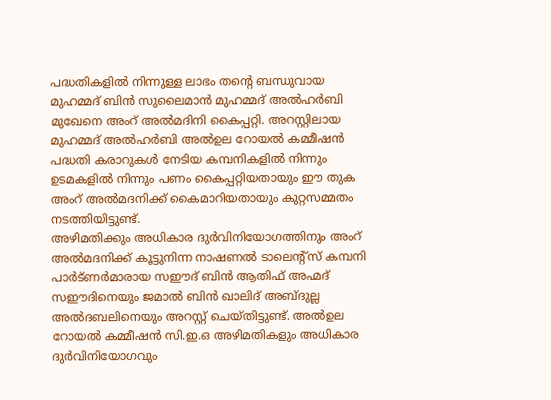പദ്ധതികളില്‍ നിന്നുള്ള ലാഭം തന്റെ ബന്ധുവായ മുഹമ്മദ് ബിന്‍ സുലൈമാന്‍ മുഹമ്മദ് അല്‍ഹര്‍ബി മുഖേനെ അംറ് അല്‍മദിനി കൈപ്പറ്റി. അറസ്റ്റിലായ മുഹമ്മദ് അല്‍ഹര്‍ബി അല്‍ഉല റോയല്‍ കമ്മീഷന്‍ പദ്ധതി കരാറുകള്‍ നേടിയ കമ്പനികളില്‍ നിന്നും ഉടമകളില്‍ നിന്നും പണം കൈപ്പറ്റിയതായും ഈ തുക അംറ് അല്‍മദനിക്ക് കൈമാറിയതായും കുറ്റസമ്മതം നടത്തിയിട്ടുണ്ട്.
അഴിമതിക്കും അധികാര ദുര്‍വിനിയോഗത്തിനും അംറ് അല്‍മദനിക്ക് കൂട്ടുനിന്ന നാഷണല്‍ ടാലെന്റ്‌സ് കമ്പനി പാര്‍ട്ണര്‍മാരായ സഈദ് ബിന്‍ ആതിഫ് അഹ്മദ് സഈദിനെയും ജമാല്‍ ബിന്‍ ഖാലിദ് അബ്ദുല്ല അല്‍ദബലിനെയും അറസ്റ്റ് ചെയ്തിട്ടുണ്ട്. അല്‍ഉല റോയല്‍ കമ്മീഷന്‍ സി.ഇ.ഒ അഴിമതികളും അധികാര ദുര്‍വിനിയോഗവും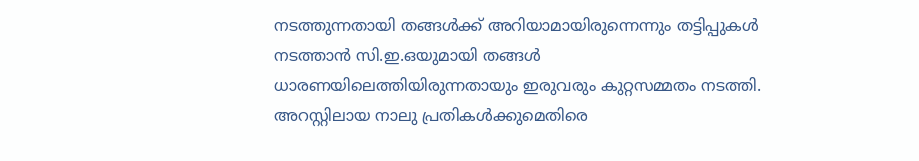നടത്തുന്നതായി തങ്ങള്‍ക്ക് അറിയാമായിരുന്നെന്നും തട്ടിപ്പുകള്‍ നടത്താന്‍ സി.ഇ.ഒയുമായി തങ്ങള്‍ ധാരണയിലെത്തിയിരുന്നതായും ഇരുവരും കുറ്റസമ്മതം നടത്തി. അറസ്റ്റിലായ നാലു പ്രതികള്‍ക്കുമെതിരെ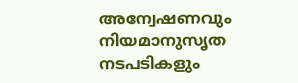അന്വേഷണവും നിയമാനുസൃത നടപടികളും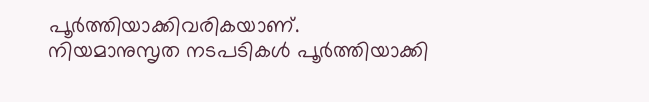പൂര്‍ത്തിയാക്കിവരികയാണ്. നിയമാനുസൃത നടപടികള്‍ പൂര്‍ത്തിയാക്കി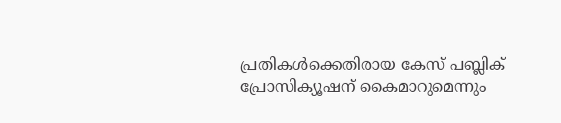പ്രതികള്‍ക്കെതിരായ കേസ് പബ്ലിക് പ്രോസിക്യൂഷന് കൈമാറുമെന്നും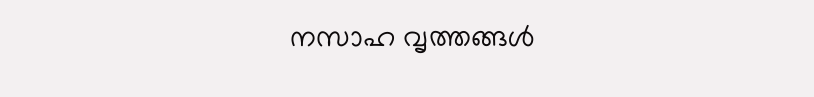നസാഹ വൃത്തങ്ങള്‍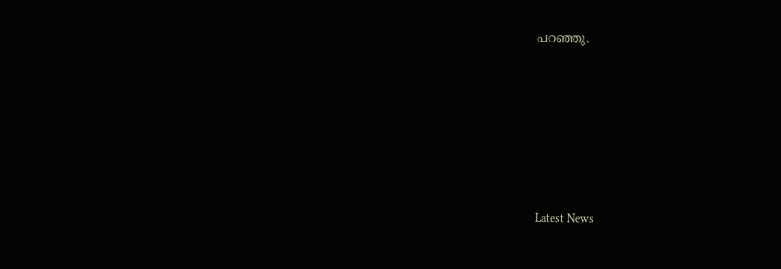പറഞ്ഞു.






Latest News